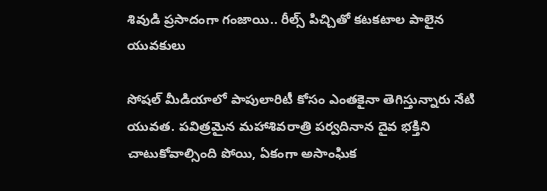శివుడి ప్రసాదంగా గంజాయి.. రీల్స్ పిచ్చితో కటకటాల పాలైన యువకులు

సోషల్ మీడియాలో పాపులారిటీ కోసం ఎంతకైనా తెగిస్తున్నారు నేటి యువత. పవిత్రమైన మహాశివరాత్రి పర్వదినాన దైవ భక్తిని చాటుకోవాల్సింది పోయి, ఏకంగా అసాంఘిక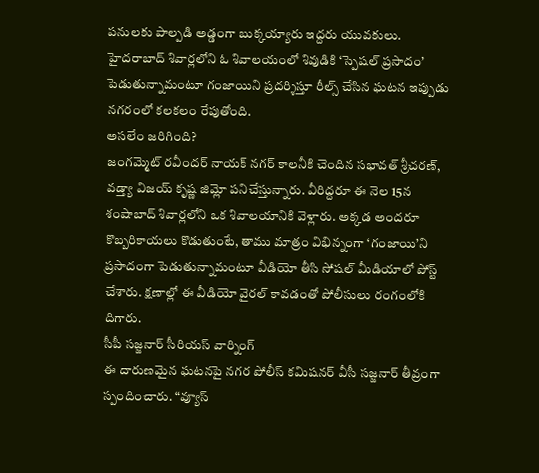పనులకు పాల్పడి అడ్డంగా బుక్కయ్యారు ఇద్దరు యువకులు. హైదరాబాద్ శివార్లలోని ఓ శివాలయంలో శివుడికి ‘స్పెషల్ ప్రసాదం’ పెడుతున్నామంటూ గంజాయిని ప్రదర్శిస్తూ రీల్స్ చేసిన ఘటన ఇప్పుడు నగరంలో కలకలం రేపుతోంది.
అసలేం జరిగింది?
జంగమ్మెట్ రవీందర్ నాయక్ నగర్ కాలనీకి చెందిన సభావత్ శ్రీచరణ్, వడ్త్యా విజయ్ కృష్ణ జిమ్లో పనిచేస్తున్నారు. వీరిద్దరూ ఈ నెల 15న శంషాబాద్ శివార్లలోని ఒక శివాలయానికి వెళ్లారు. అక్కడ అందరూ కొబ్బరికాయలు కొడుతుంటే, తాము మాత్రం విభిన్నంగా ‘గంజాయి’ని ప్రసాదంగా పెడుతున్నామంటూ వీడియో తీసి సోషల్ మీడియాలో పోస్ట్ చేశారు. క్షణాల్లో ఈ వీడియో వైరల్ కావడంతో పోలీసులు రంగంలోకి దిగారు.
సీపీ సజ్జనార్ సీరియస్ వార్నింగ్
ఈ దారుణమైన ఘటనపై నగర పోలీస్ కమిషనర్ వీసీ సజ్జనార్ తీవ్రంగా స్పందించారు. “వ్యూస్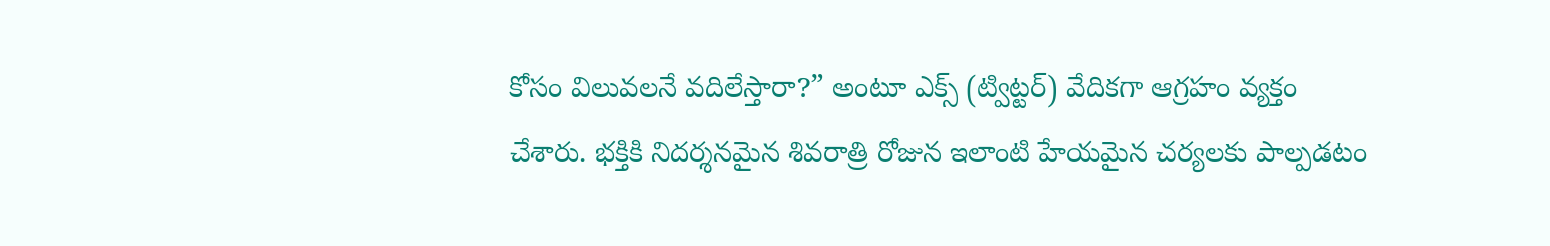కోసం విలువలనే వదిలేస్తారా?” అంటూ ఎక్స్ (ట్విట్టర్) వేదికగా ఆగ్రహం వ్యక్తం చేశారు. భక్తికి నిదర్శనమైన శివరాత్రి రోజున ఇలాంటి హేయమైన చర్యలకు పాల్పడటం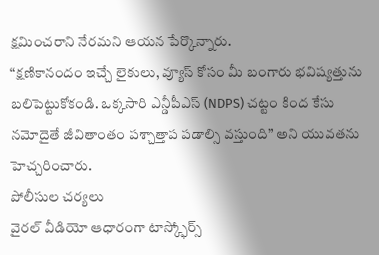క్షమించరాని నేరమని ఆయన పేర్కొన్నారు.
“క్షణికానందం ఇచ్చే లైకులు, వ్యూస్ కోసం మీ బంగారు భవిష్యత్తును బలిపెట్టుకోకండి. ఒక్కసారి ఎన్డీపీఎస్ (NDPS) చట్టం కింద కేసు నమోదైతే జీవితాంతం పశ్చాత్తాప పడాల్సి వస్తుంది” అని యువతను హెచ్చరించారు.
పోలీసుల చర్యలు
వైరల్ వీడియో ఆధారంగా టాస్క్ఫోర్స్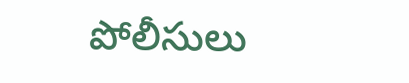పోలీసులు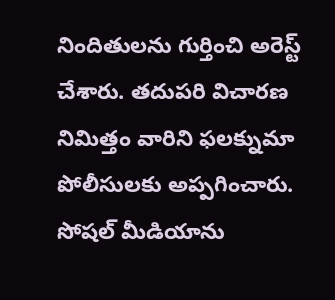నిందితులను గుర్తించి అరెస్ట్ చేశారు. తదుపరి విచారణ నిమిత్తం వారిని ఫలక్నుమా పోలీసులకు అప్పగించారు. సోషల్ మీడియాను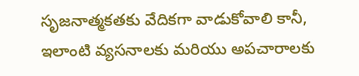సృజనాత్మకతకు వేదికగా వాడుకోవాలి కానీ, ఇలాంటి వ్యసనాలకు మరియు అపచారాలకు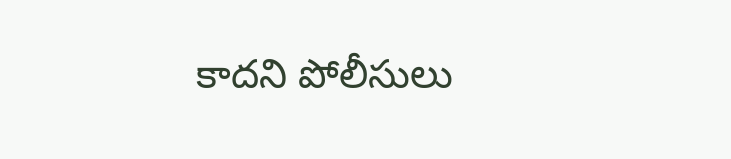కాదని పోలీసులు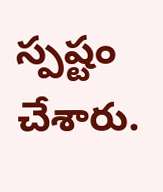స్పష్టం చేశారు.